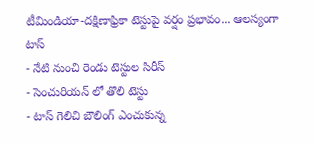టీమిండియా-దక్షిణాఫ్రికా టెస్టుపై వర్షం ప్రభావం... ఆలస్యంగా టాస్
- నేటి నుంచి రెండు టెస్టుల సిరీస్
- సెంచురియన్ లో తొలి టెస్టు
- టాస్ గెలిచి బౌలింగ్ ఎంచుకున్న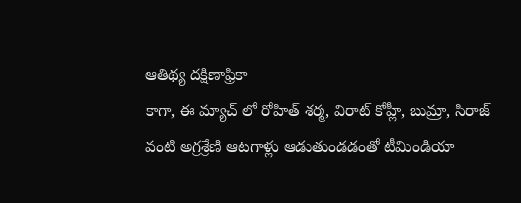ఆతిథ్య దక్షిణాఫ్రికా
కాగా, ఈ మ్యాచ్ లో రోహిత్ శర్మ, విరాట్ కోహ్లీ, బుమ్రా, సిరాజ్ వంటి అగ్రశ్రేణి ఆటగాళ్లు ఆడుతుండడంతో టీమిండియా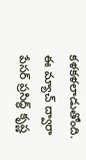కళకళలాడుతోంది. ఈ మ్యాచ్ ద్వారా పేసర్ ప్రసిద్ధ్ కృష్ణ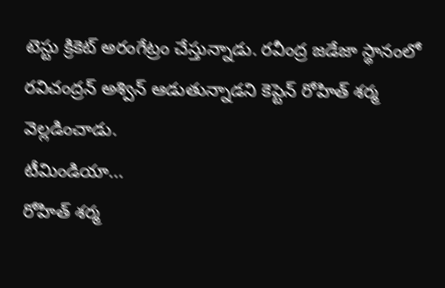టెస్టు క్రికెట్ అరంగేట్రం చేస్తున్నాడు. రవీంద్ర జడేజా స్థానంలో రవిచంద్రన్ అశ్విన్ ఆడుతున్నాడని కెప్టెన్ రోహిత్ శర్మ వెల్లడించాడు.
టీమిండియా...
రోహిత్ శర్మ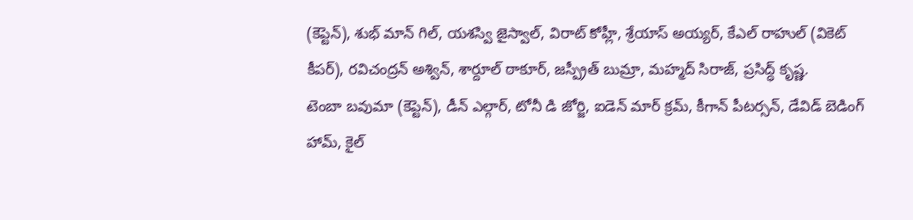(కెప్టెన్), శుభ్ మాన్ గిల్, యశస్వి జైస్వాల్, విరాట్ కోహ్లీ, శ్రేయాస్ అయ్యర్, కేఎల్ రాహుల్ (వికెట్ కీపర్), రవిచంద్రన్ అశ్విన్, శార్దూల్ ఠాకూర్, జస్ప్రీత్ బుమ్రా, మహ్మద్ సిరాజ్, ప్రసిద్ధ్ కృష్ణ.
టెంబా బవుమా (కెప్టెన్), డీన్ ఎల్గార్, టోనీ డి జోర్జి, ఐడెన్ మార్ క్రమ్, కీగాన్ పీటర్సన్, డేవిడ్ బెడింగ్ హామ్, కైల్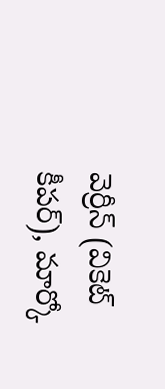వెర్రీన్ (వికెట్ కీపర్), మార్కో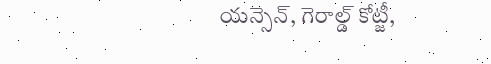యన్సెన్, గెరాల్డ్ కోట్జీ,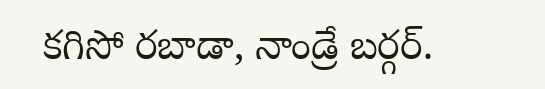కగిసో రబాడా, నాండ్రే బర్గర్.